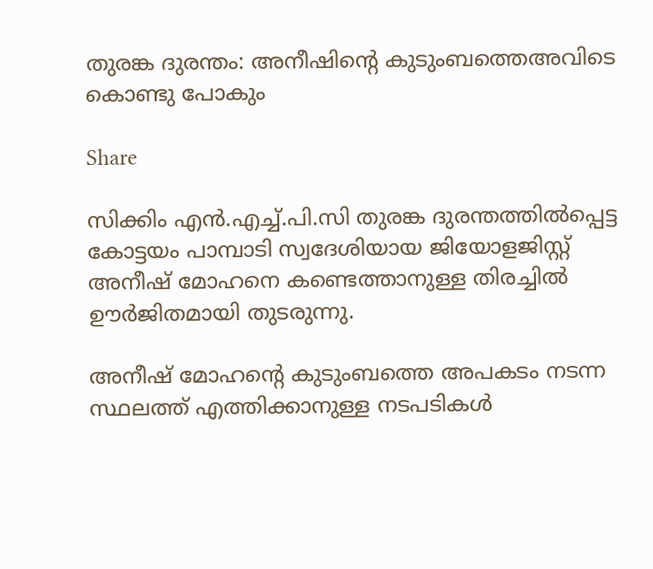തുരങ്ക ദുരന്തം: അനീഷിൻ്റെ കുടുംബത്തെഅവിടെ കൊണ്ടു പോകും

Share

സിക്കിം എൻ.എച്ച്.പി.സി തുരങ്ക ദുരന്തത്തിൽപ്പെട്ട
കോട്ടയം പാമ്പാടി സ്വദേശിയായ ജിയോളജിസ്റ്റ് അനീഷ് മോഹനെ കണ്ടെത്താനുള്ള തിരച്ചിൽ ഊർജിതമായി തുടരുന്നു.

അനീഷ് മോഹന്റെ കുടുംബത്തെ അപകടം നടന്ന സ്ഥലത്ത് എത്തിക്കാനുള്ള നടപടികൾ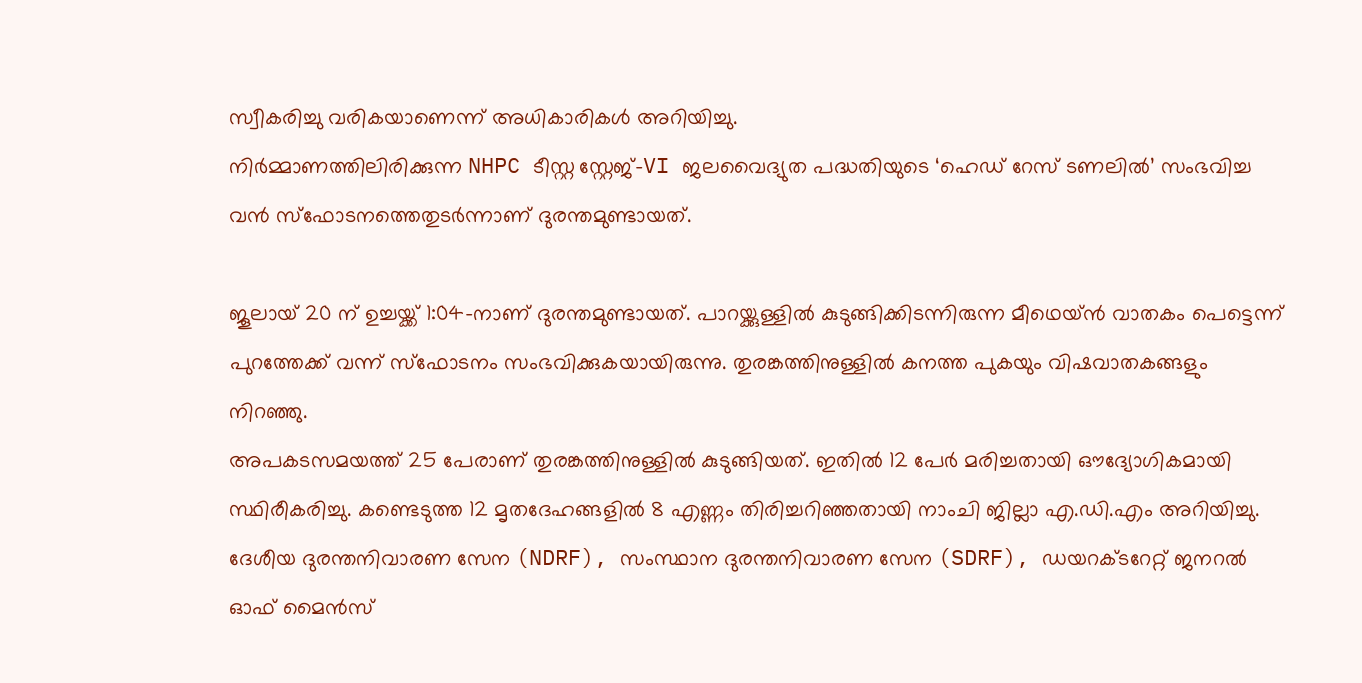സ്വീകരിച്ചു വരികയാണെന്ന് അധികാരികൾ അറിയിച്ചു.
നിർമ്മാണത്തിലിരിക്കുന്ന NHPC ടീസ്റ്റ സ്റ്റേജ്-VI ജലവൈദ്യുത പദ്ധതിയുടെ ‘ഹെഡ് റേസ് ടണലിൽ’ സംഭവിച്ച വൻ സ്ഫോടനത്തെതുടർന്നാണ് ദുരന്തമുണ്ടായത്.

ജൂലായ് 20 ന് ഉച്ചയ്ക്ക് 1:04-നാണ് ദുരന്തമുണ്ടായത്. പാറയ്ക്കുള്ളിൽ കുടുങ്ങിക്കിടന്നിരുന്ന മീഥെയ്ൻ വാതകം പെട്ടെന്ന് പുറത്തേക്ക് വന്ന് സ്ഫോടനം സംഭവിക്കുകയായിരുന്നു. തുരങ്കത്തിനുള്ളിൽ കനത്ത പുകയും വിഷവാതകങ്ങളും നിറഞ്ഞു.
അപകടസമയത്ത് 25 പേരാണ് തുരങ്കത്തിനുള്ളിൽ കുടുങ്ങിയത്. ഇതിൽ 12 പേർ മരിച്ചതായി ഔദ്യോഗികമായി സ്ഥിരീകരിച്ചു. കണ്ടെടുത്ത 12 മൃതദേഹങ്ങളിൽ 8 എണ്ണം തിരിച്ചറിഞ്ഞതായി നാംചി ജില്ലാ എ.ഡി.എം അറിയിച്ചു.
ദേശീയ ദുരന്തനിവാരണ സേന (NDRF), സംസ്ഥാന ദുരന്തനിവാരണ സേന (SDRF), ഡയറക്ടറേറ്റ് ജനറൽ ഓഫ് മൈൻസ്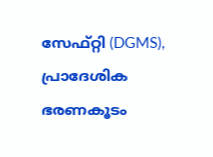സേഫ്റ്റി (DGMS), പ്രാദേശിക ഭരണകൂടം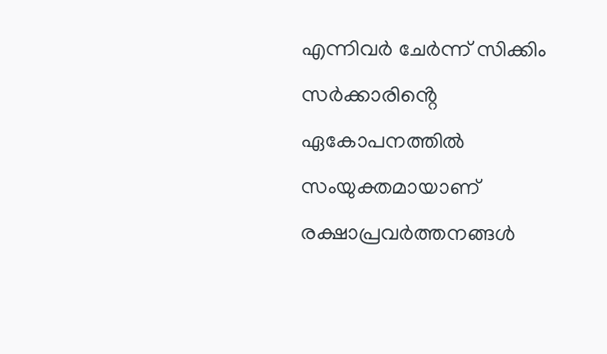എന്നിവർ ചേർന്ന് സിക്കിം സർക്കാരിൻ്റെ ഏകോപനത്തിൽ സംയുക്തമായാണ് രക്ഷാപ്രവർത്തനങ്ങൾ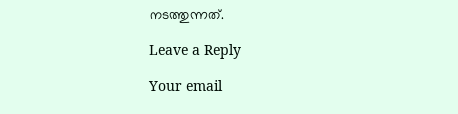നടത്തുന്നത്.

Leave a Reply

Your email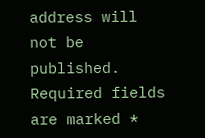address will not be published. Required fields are marked *